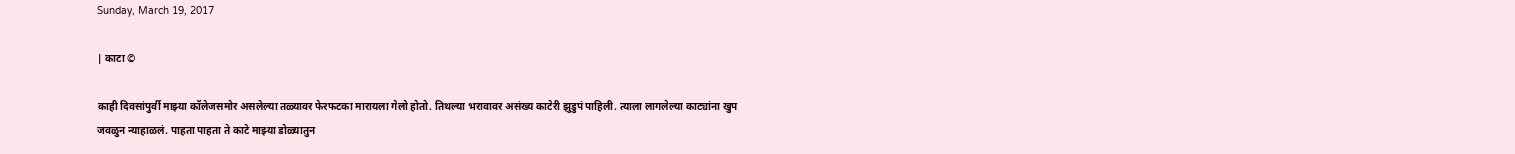Sunday, March 19, 2017

| काटा ©

काही दिवसांपुर्वी माझ्या कॉलेजसमोर असलेल्या तळ्यावर फेरफटका मारायला गेलो होतो. तिथल्या भरावावर असंख्य काटेरी झुडुपं पाहिली. त्याला लागलेल्या काट्यांना खुप जवळुन न्याहाळलं. पाहता पाहता ते काटे माझ्या डोळ्यातुन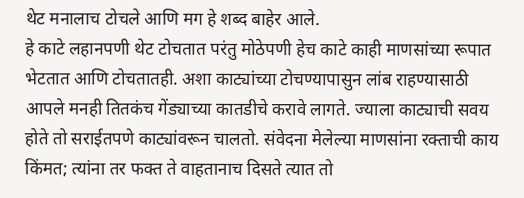थेट मनालाच टोचले आणि मग हे शब्द बाहेर आले.
हे काटे लहानपणी थेट टोचतात परंतु मोठेपणी हेच काटे काही माणसांच्या रूपात भेटतात आणि टोचतातही. अशा काट्यांच्या टोचण्यापासुन लांब राहण्यासाठी आपले मनही तितकंच गेंड्याच्या कातडीचे करावे लागते. ज्याला काट्याची सवय होते तो सराईतपणे काट्यांवरून चालतो. संवेदना मेलेल्या माणसांना रक्ताची काय किंमत; त्यांना तर फक्त ते वाहतानाच दिसते त्यात तो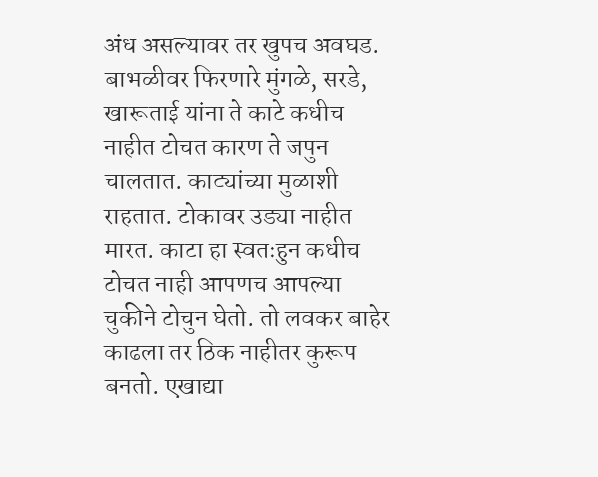अंध असल्यावर तर खुपच अवघड. बाभळीवर फिरणारे मुंगळे, सरडे, खारूताई यांना ते काटे कधीच नाहीत टोचत कारण ते जपुन चालतात. काट्यांच्या मुळाशी राहतात. टोकावर उड्या नाहीत मारत. काटा हा स्वतःहुन कधीच टोचत नाही आपणच आपल्या चुकीने टोचुन घेतो. तो लवकर बाहेर काढला तर ठिक नाहीतर कुरूप बनतो. एखाद्या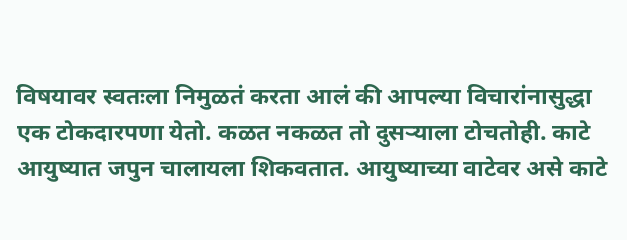विषयावर स्वतःला निमुळतं करता आलं की आपल्या विचारांनासुद्धा एक टोकदारपणा येतो. कळत नकळत तो दुसऱ्याला टोचतोही. काटे आयुष्यात जपुन चालायला शिकवतात. आयुष्याच्या वाटेवर असे काटे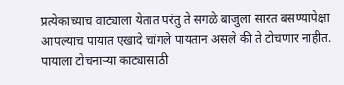प्रत्येकाच्याच वाट्याला येतात परंतु ते सगळे बाजुला सारत बसण्यापेक्षा आपल्याच पायात एखादे चांगले पायतान असले की ते टोचणार नाहीत. पायाला टोचनाऱ्या काट्यासाठी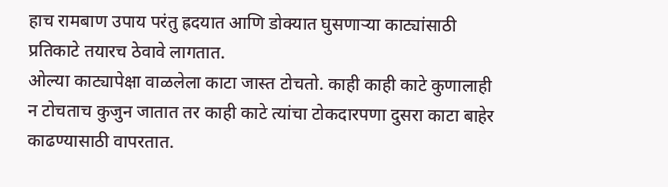हाच रामबाण उपाय परंतु ह्रदयात आणि डोक्यात घुसणाऱ्या काट्यांसाठी प्रतिकाटे तयारच ठेवावे लागतात.
ओल्या काट्यापेक्षा वाळलेला काटा जास्त टोचतो. काही काही काटे कुणालाही न टोचताच कुजुन जातात तर काही काटे त्यांचा टोकदारपणा दुसरा काटा बाहेर काढण्यासाठी वापरतात.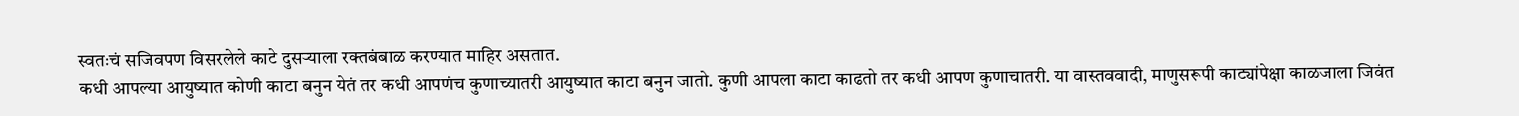स्वतःचं सजिवपण विसरलेले काटे दुसऱ्याला रक्तबंबाळ करण्यात माहिर असतात.
कधी आपल्या आयुष्यात कोणी काटा बनुन येतं तर कधी आपणंच कुणाच्यातरी आयुष्यात काटा बनुन जातो. कुणी आपला काटा काढतो तर कधी आपण कुणाचातरी. या वास्तववादी, माणुसरूपी काट्यांपेक्षा काळजाला जिवंत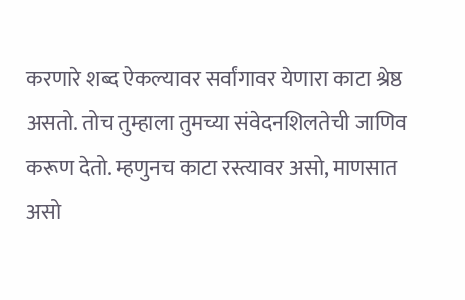करणारे शब्द ऐकल्यावर सर्वांगावर येणारा काटा श्रेष्ठ असतो. तोच तुम्हाला तुमच्या संवेदनशिलतेची जाणिव करूण देतो. म्हणुनच काटा रस्त्यावर असो, माणसात असो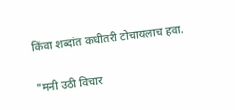किंवा शब्दांत कधीतरी टोचायलाच हवा.

"मनी उठी विचार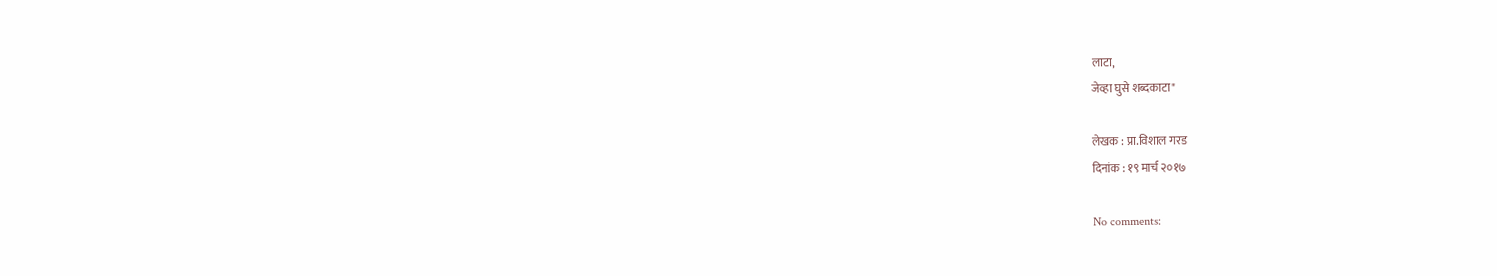लाटा,
जेव्हा घुसे शब्दकाटा"

लेखक : प्रा.विशाल गरड
दिनांक : १९ मार्च २०१७

No comments: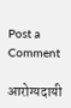Post a Comment

आरोग्यदायी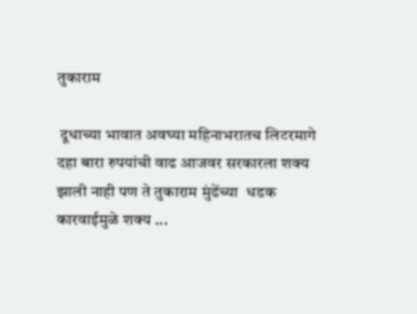तुकाराम

 दूधाच्या भावात अवघ्या महिनाभरातच लिटरमागे दहा बारा रुपयांची वाढ आजवर सरकारला शक्य झाली नाही पण ते तुकाराम मुंढेंच्या  धडक कारवाईमुळे शक्य ...